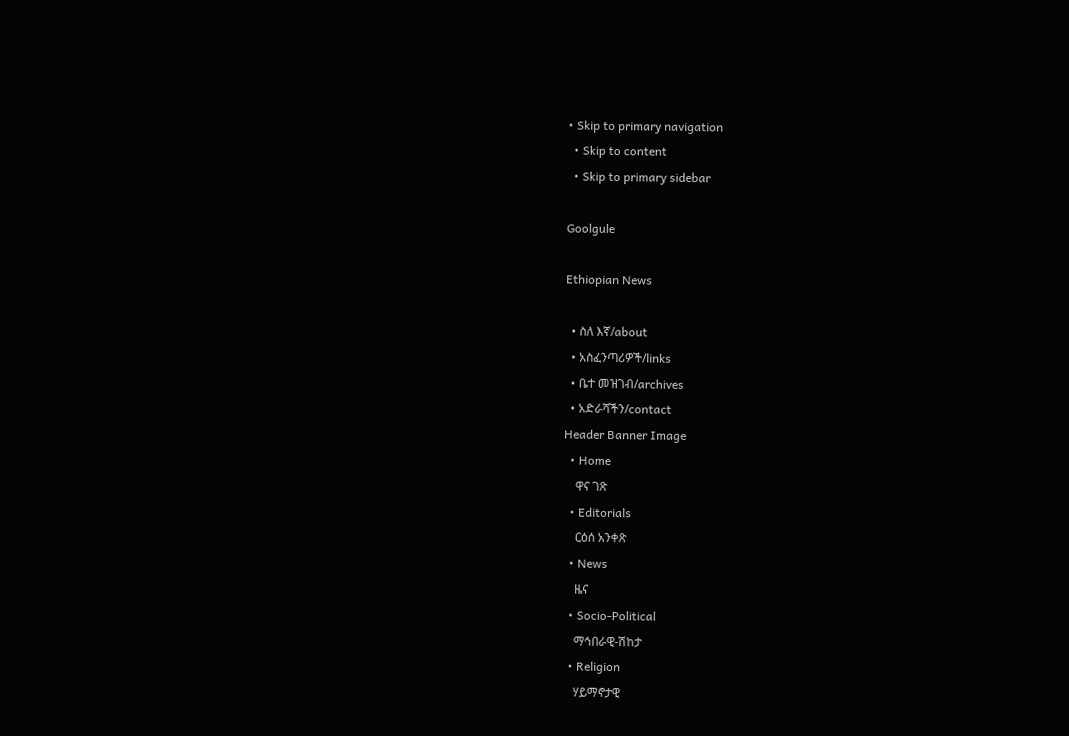• Skip to primary navigation
  • Skip to content
  • Skip to primary sidebar

Goolgule

Ethiopian News

  • ስለ እኛ/about
  • አስፈንጣሪዎች/links
  • ቤተ መዝገብ/archives
  • አድራሻችን/contact
Header Banner Image
  • Home
    ዋና ገጽ
  • Editorials
    ርዕሰ አንቀጽ
  • News
    ዜና
  • Socio-Political
    ማኅበራዊ-ሽከታ
  • Religion
    ሃይማኖታዊ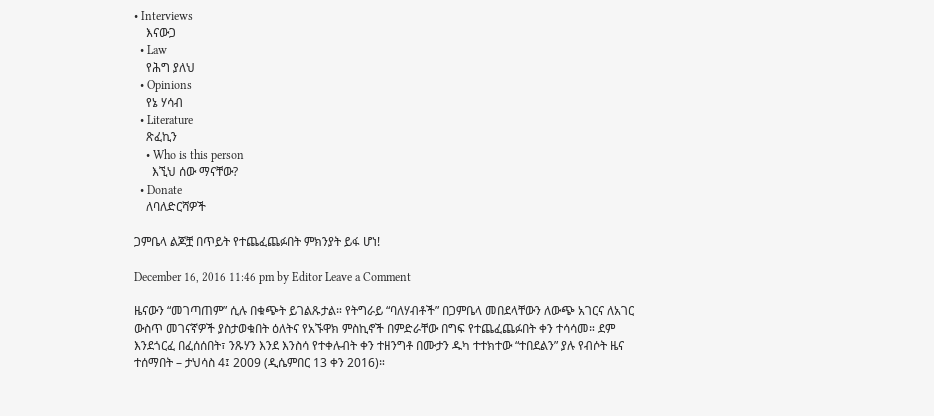• Interviews
    እናውጋ
  • Law
    የሕግ ያለህ
  • Opinions
    የኔ ሃሳብ
  • Literature
    ጽፈኪን
    • Who is this person
      እኚህ ሰው ማናቸው?
  • Donate
    ለባለድርሻዎች

ጋምቤላ ልጆቿ በጥይት የተጨፈጨፉበት ምክንያት ይፋ ሆነ!

December 16, 2016 11:46 pm by Editor Leave a Comment

ዜናውን “መገጣጠም” ሲሉ በቁጭት ይገልጹታል። የትግራይ “ባለሃብቶች” በጋምቤላ መበደላቸውን ለውጭ አገርና ለአገር ውስጥ መገናኛዎች ያስታወቁበት ዕለትና የአኙዋክ ምስኪኖች በምድራቸው በግፍ የተጨፈጨፉበት ቀን ተሳሳመ። ደም እንደጎርፈ በፈሰሰበት፣ ንጹሃን እንደ እንስሳ የተቀሉብት ቀን ተዘንግቶ በሙታን ዱካ ተተክተው “ተበደልን” ያሉ የብሶት ዜና ተሰማበት – ታህሳስ 4፤ 2009 (ዲሴምበር 13 ቀን 2016)።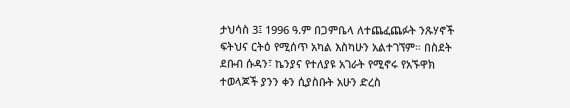ታህሳስ 3፤ 1996 ዓ.ም በጋምቤላ ለተጨፈጨፉት ንጹሃኖች ፍትህና ርትዕ የሚሰጥ አካል እስካሁን አልተገኘም። በስደት ደቡብ ሱዳን፣ ኬንያና የተለያዩ አገራት የሚኖሩ የአኙዋክ ተወላጆች ያንን ቀን ሲያስቡት አሁን ድረስ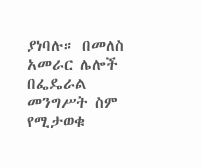ያነባሉ። በመለስ አመራር ሌሎች በፌዴራል መንግሥት ስም የሚታወቁ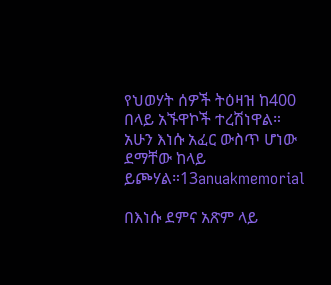የህወሃት ሰዎች ትዕዛዝ ከ400 በላይ አኙዋኮች ተረሽነዋል። አሁን እነሱ አፈር ውስጥ ሆነው ደማቸው ከላይ ይጮሃል።13anuakmemorial

በእነሱ ደምና አጽም ላይ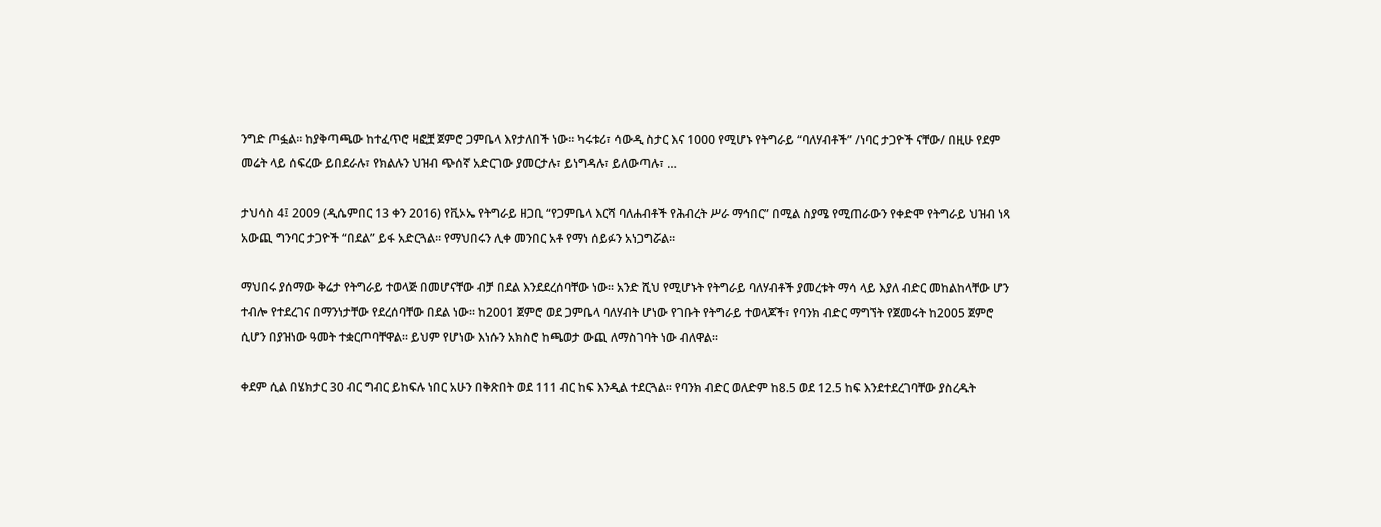ንግድ ጦፏል። ከያቅጣጫው ከተፈጥሮ ዛፎቿ ጀምሮ ጋምቤላ እየታለበች ነው። ካሩቱሪ፣ ሳውዲ ስታር እና 1000 የሚሆኑ የትግራይ “ባለሃብቶች” /ነባር ታጋዮች ናቸው/ በዚሁ የደም መሬት ላይ ሰፍረው ይበደራሉ፣ የክልሉን ህዝብ ጭሰኛ አድርገው ያመርታሉ፣ ይነግዳሉ፣ ይለውጣሉ፣ …

ታህሳስ 4፤ 2009 (ዲሴምበር 13 ቀን 2016) የቪኦኤ የትግራይ ዘጋቢ “የጋምቤላ እርሻ ባለሐብቶች የሕብረት ሥራ ማኅበር” በሚል ስያሜ የሚጠራውን የቀድሞ የትግራይ ህዝብ ነጻ አውጪ ግንባር ታጋዮች “በደል” ይፋ አድርጓል። የማህበሩን ሊቀ መንበር አቶ የማነ ሰይፉን አነጋግሯል።

ማህበሩ ያሰማው ቅሬታ የትግራይ ተወላጅ በመሆናቸው ብቻ በደል እንደደረሰባቸው ነው። አንድ ሺህ የሚሆኑት የትግራይ ባለሃብቶች ያመረቱት ማሳ ላይ እያለ ብድር መከልከላቸው ሆን ተብሎ የተደረገና በማንነታቸው የደረሰባቸው በደል ነው። ከ2001 ጀምሮ ወደ ጋምቤላ ባለሃብት ሆነው የገቡት የትግራይ ተወላጆች፣ የባንክ ብድር ማግኘት የጀመሩት ከ2005 ጀምሮ ሲሆን በያዝነው ዓመት ተቋርጦባቸዋል። ይህም የሆነው እነሱን አክስሮ ከጫወታ ውጪ ለማስገባት ነው ብለዋል።

ቀደም ሲል በሄክታር 30 ብር ግብር ይከፍሉ ነበር አሁን በቅጽበት ወደ 111 ብር ከፍ እንዲል ተደርጓል። የባንክ ብድር ወለድም ከ8.5 ወደ 12.5 ከፍ እንደተደረገባቸው ያስረዱት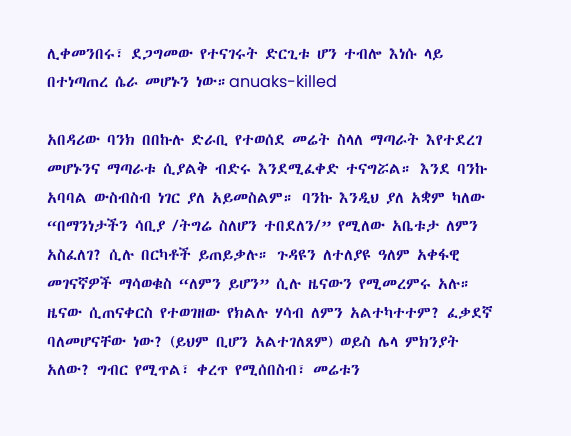ሊቀመንበሩ፣ ደጋግመው የተናገሩት ድርጊቱ ሆን ተብሎ እነሱ ላይ በተነጣጠረ ሴራ መሆኑን ነው።anuaks-killed

አበዳሪው ባንክ በበኩሉ ድራቢ የተወሰደ መሬት ስላለ ማጣራት እየተደረገ መሆኑንና ማጣራቱ ሲያልቅ ብድሩ እንደሚፈቀድ ተናግሯል። እንደ ባንኩ አባባል ውስብስብ ነገር ያለ አይመስልም። ባንኩ እንዲህ ያለ አቋም ካለው “በማንነታችን ሳቢያ /ትግሬ ስለሆን ተበደለን/” የሚለው አቤቱታ ለምን አስፈለገ? ሲሉ በርካቶች ይጠይቃሉ። ጉዳዩን ለተለያዩ ዓለም አቀፋዊ መገናኛዎች ማሳወቁስ “ለምን ይሆን” ሲሉ ዜናውን የሚመረምሩ አሉ። ዜናው ሲጠናቀርስ የተወገዘው የክልሉ ሃሳብ ለምን አልተካተተም? ፈቃደኛ ባለመሆናቸው ነው? (ይህም ቢሆን አልተገለጸም) ወይስ ሌላ ምክንያት አለው? ግብር የሚጥል፣ ቀረጥ የሚሰበስብ፣ መሬቱን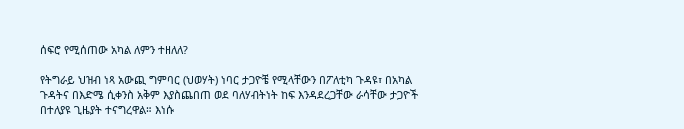ሰፍሮ የሚሰጠው አካል ለምን ተዘለለ?

የትግራይ ህዝብ ነጻ አውጪ ግምባር (ህወሃት) ነባር ታጋዮቼ የሚላቸውን በፖለቲካ ጉዳዩ፣ በአካል ጉዳትና በእድሜ ሲቀንስ አቅም እያስጨበጠ ወደ ባለሃብትነት ከፍ እንዳደረጋቸው ራሳቸው ታጋዮች በተለያዩ ጊዜያት ተናግረዋል። እነሱ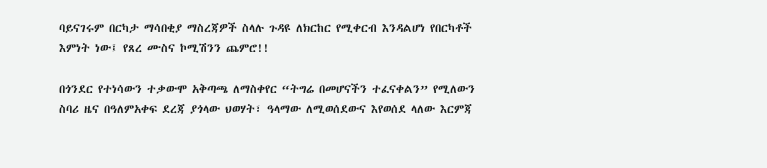ባይናገሩም በርካታ ማሳበቂያ ማስረጃዎች ስላሉ ጉዳዩ ለክርከር የሚቀርብ እንዳልሆነ የበርካቶች እምነት ነው፤ የጸረ ሙስና ኮሚሽንን ጨምሮ!!

በጎንደር የተነሳውን ተቃውሞ አቅጣጫ ለማስቀየር “ትግሬ በመሆናችን ተፈናቀልን” የሚለውን ስባሪ ዜና በዓለምአቀፍ ደረጃ ያጎላው ህወሃት፣ ዓላማው ለሚወሰደውና እየወሰደ ላለው እርምጃ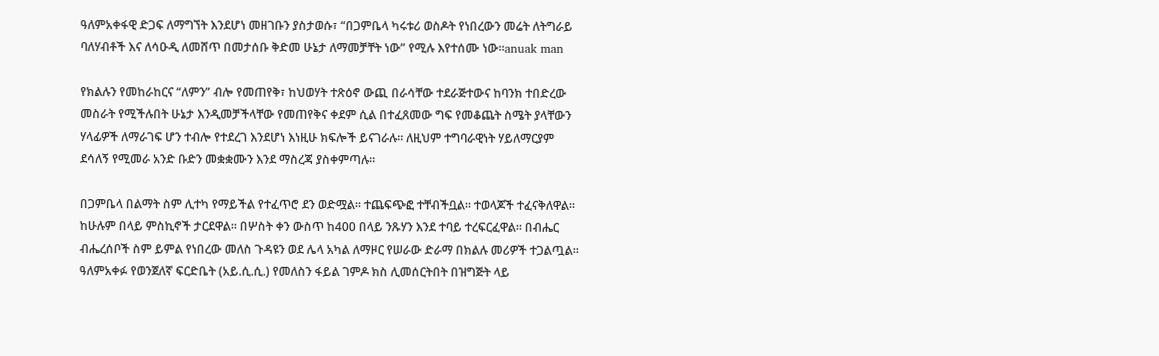ዓለምአቀፋዊ ድጋፍ ለማግኘት እንደሆነ መዘገቡን ያስታወሱ፣ “በጋምቤላ ካሩቱሪ ወስዶት የነበረውን መሬት ለትግራይ ባለሃብቶች እና ለሳዑዲ ለመሸጥ በመታሰቡ ቅድመ ሁኔታ ለማመቻቸት ነው” የሚሉ እየተሰሙ ነው።anuak man

የክልሉን የመከራከርና “ለምን” ብሎ የመጠየቅ፣ ከህወሃት ተጽዕኖ ውጪ በራሳቸው ተደራጅተውና ከባንክ ተበድረው መስራት የሚችሉበት ሁኔታ እንዲመቻችላቸው የመጠየቅና ቀደም ሲል በተፈጸመው ግፍ የመቆጨት ስሜት ያላቸውን ሃላፊዎች ለማራገፍ ሆን ተብሎ የተደረገ እንደሆነ እነዚሁ ክፍሎች ይናገራሉ። ለዚህም ተግባራዊነት ሃይለማርያም ደሳለኝ የሚመራ አንድ ቡድን መቋቋሙን እንደ ማስረጃ ያስቀምጣሉ።

በጋምቤላ በልማት ስም ሊተካ የማይችል የተፈጥሮ ደን ወድሟል። ተጨፍጭፎ ተቸብችቧል። ተወላጆች ተፈናቅለዋል። ከሁሉም በላይ ምስኪኖች ታርደዋል። በሦስት ቀን ውስጥ ከ400 በላይ ንጹሃን እንደ ተባይ ተረፍርፈዋል። በብሔር ብሔረሰቦች ስም ይምል የነበረው መለስ ጉዳዩን ወደ ሌላ አካል ለማዞር የሠራው ድራማ በክልሉ መሪዎች ተጋልጧል። ዓለምአቀፉ የወንጀለኛ ፍርድቤት (አይ.ሲ.ሲ.) የመለስን ፋይል ገምዶ ክስ ሊመሰርትበት በዝግጅት ላይ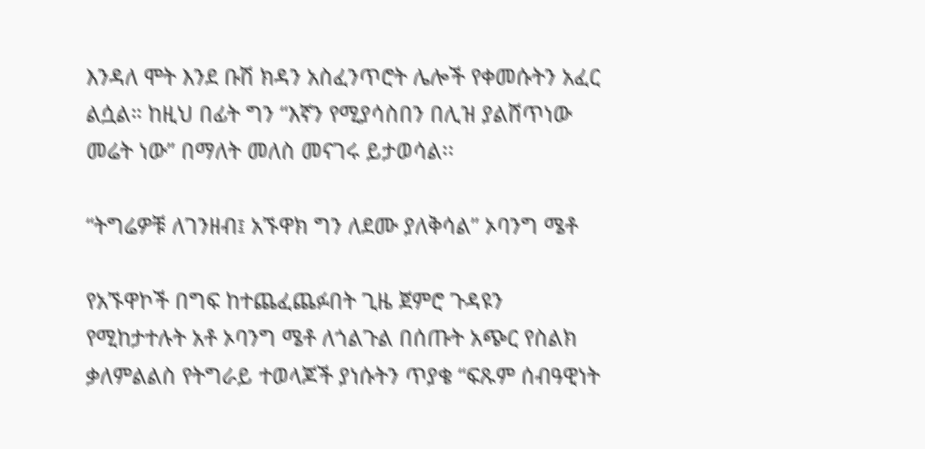እንዳለ ሞት እንደ ቡሽ ክዳን አስፈንጥሮት ሌሎች የቀመሱትን አፈር ልሷል። ከዚህ በፊት ግን “እኛን የሚያሳስበን በሊዝ ያልሸጥነው መሬት ነው” በማለት መለስ መናገሩ ይታወሳል፡፡

“ትግሬዎቹ ለገንዘብ፤ አኙዋክ ግን ለደሙ ያለቅሳል” ኦባንግ ሜቶ

የአኙዋኮች በግፍ ከተጨፈጨፉበት ጊዜ ጀምሮ ጉዳዩን የሚከታተሉት አቶ ኦባንግ ሜቶ ለጎልጉል በሰጡት አጭር የስልክ ቃለምልልስ የትግራይ ተወላጆች ያነሱትን ጥያቄ “ፍጹም ሰብዓዊነት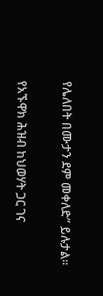የሌለበት በሙታን ደም መቀለድ” ይሉታል፡፡

የአኙዋክ ሕዝብ ከህወሃት ጋር ገና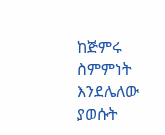ከጅምሩ ስምምነት እንደሌለው ያወሱት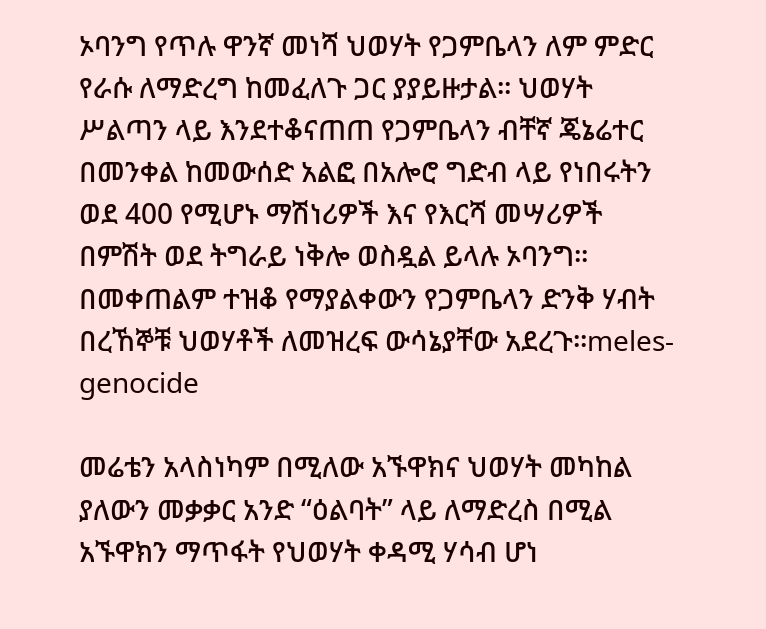ኦባንግ የጥሉ ዋንኛ መነሻ ህወሃት የጋምቤላን ለም ምድር የራሱ ለማድረግ ከመፈለጉ ጋር ያያይዙታል፡፡ ህወሃት ሥልጣን ላይ እንደተቆናጠጠ የጋምቤላን ብቸኛ ጄኔሬተር በመንቀል ከመውሰድ አልፎ በአሎሮ ግድብ ላይ የነበሩትን ወደ 400 የሚሆኑ ማሽነሪዎች እና የእርሻ መሣሪዎች በምሽት ወደ ትግራይ ነቅሎ ወስዷል ይላሉ ኦባንግ፡፡ በመቀጠልም ተዝቆ የማያልቀውን የጋምቤላን ድንቅ ሃብት በረኸኞቹ ህወሃቶች ለመዝረፍ ውሳኔያቸው አደረጉ፡፡meles-genocide

መሬቴን አላስነካም በሚለው አኙዋክና ህወሃት መካከል ያለውን መቃቃር አንድ “ዕልባት” ላይ ለማድረስ በሚል አኙዋክን ማጥፋት የህወሃት ቀዳሚ ሃሳብ ሆነ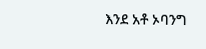እንደ አቶ ኦባንግ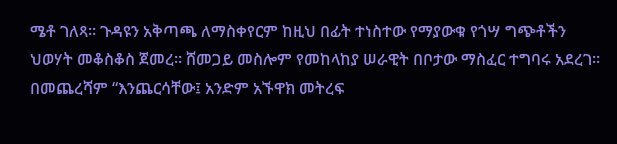ሜቶ ገለጻ፡፡ ጉዳዩን አቅጣጫ ለማስቀየርም ከዚህ በፊት ተነስተው የማያውቁ የጎሣ ግጭቶችን ህወሃት መቆስቆስ ጀመረ፡፡ ሸመጋይ መስሎም የመከላከያ ሠራዊት በቦታው ማስፈር ተግባሩ አደረገ፡፡ በመጨረሻም “እንጨርሳቸው፤ አንድም አኙዋክ መትረፍ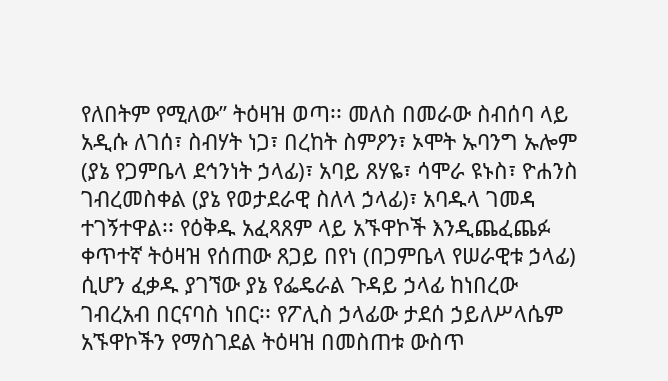የለበትም የሚለው” ትዕዛዝ ወጣ፡፡ መለስ በመራው ስብሰባ ላይ አዲሱ ለገሰ፣ ስብሃት ነጋ፣ በረከት ስምዖን፣ ኦሞት ኡባንግ ኡሎም (ያኔ የጋምቤላ ደኅንነት ኃላፊ)፣ አባይ ጸሃዬ፣ ሳሞራ ዩኑስ፣ ዮሐንስ ገብረመስቀል (ያኔ የወታደራዊ ስለላ ኃላፊ)፣ አባዱላ ገመዳ ተገኝተዋል፡፡ የዕቅዱ አፈጻጸም ላይ አኙዋኮች እንዲጨፈጨፉ ቀጥተኛ ትዕዛዝ የሰጠው ጸጋይ በየነ (በጋምቤላ የሠራዊቱ ኃላፊ) ሲሆን ፈቃዱ ያገኘው ያኔ የፌዴራል ጉዳይ ኃላፊ ከነበረው ገብረአብ በርናባስ ነበር፡፡ የፖሊስ ኃላፊው ታደሰ ኃይለሥላሴም አኙዋኮችን የማስገደል ትዕዛዝ በመስጠቱ ውስጥ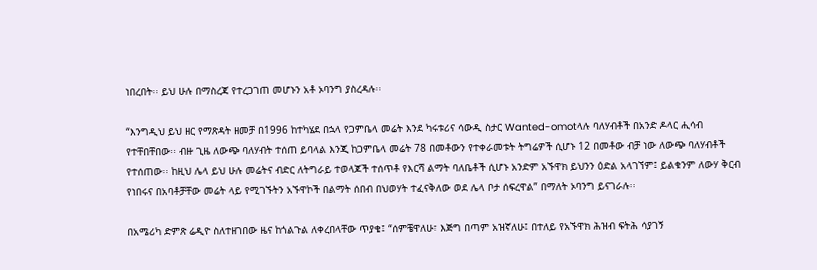ነበረበት፡፡ ይህ ሁሉ በማስረጃ የተረጋገጠ መሆኑን አቶ ኦባንግ ያስረዳሉ፡፡

“እንግዲህ ይህ ዘር የማጽዳት ዘመቻ በ1996 ከተካሄደ በኋላ የጋምቤላ መሬት እንደ ካሩቱሪና ሳውዲ ስታር Wanted-omotላሉ ባለሃብቶች በአንድ ዶላር ሒሳብ የተቸበቸበው፡፡ ብዙ ጊዜ ለውጭ ባለሃብት ተሰጠ ይባላል እንጂ ከጋምቤላ መሬት 78 በመቶውን የተቀራመቱት ትግሬዎች ሲሆኑ 12 በመቶው ብቻ ነው ለውጭ ባለሃብቶች የተሰጠው፡፡ ከዚህ ሌላ ይህ ሁሉ መሬትና ብድር ለትግራይ ተወላጆች ተሰጥቶ የእርሻ ልማት ባለቤቶች ሲሆኑ አንድም አኙዋክ ይህንን ዕድል አላገኘም፤ ይልቁንም ለውሃ ቅርብ የነበሩና በአባቶቻቸው መሬት ላይ የሚገኙትን አኙዋኮች በልማት ሰበብ በህወሃት ተፈናቅለው ወደ ሌላ ቦታ ሰፍረዋል” በማለት ኦባንግ ይናገራሉ፡፡

በአሜሪካ ድምጽ ሬዲዮ ስለተዘገበው ዜና ከጎልጉል ለቀረበላቸው ጥያቄ፤ “ሰምቼዋለሁ፣ እጅግ በጣም አዝኛለሁ፤ በተለይ የአኙዋክ ሕዝብ ፍትሕ ሳያገኝ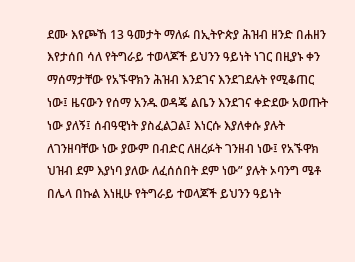ደሙ እየጮኸ 13 ዓመታት ማለፉ በኢትዮጵያ ሕዝብ ዘንድ በሐዘን እየታሰበ ሳለ የትግራይ ተወላጆች ይህንን ዓይነት ነገር በዚያኑ ቀን ማሰማታቸው የአኙዋክን ሕዝብ እንደገና እንደገደሉት የሚቆጠር ነው፤ ዜናውን የሰማ አንዱ ወዳጄ ልቤን እንደገና ቀድደው አወጡት ነው ያለኝ፤ ሰብዓዊነት ያስፈልጋል፤ እነርሱ እያለቀሱ ያሉት ለገንዘባቸው ነው ያውም በብድር ለዘረፉት ገንዘብ ነው፤ የአኙዋክ ህዝብ ደም እያነባ ያለው ለፈሰሰበት ደም ነው” ያሉት ኦባንግ ሜቶ በሌላ በኩል እነዚሁ የትግራይ ተወላጆች ይህንን ዓይነት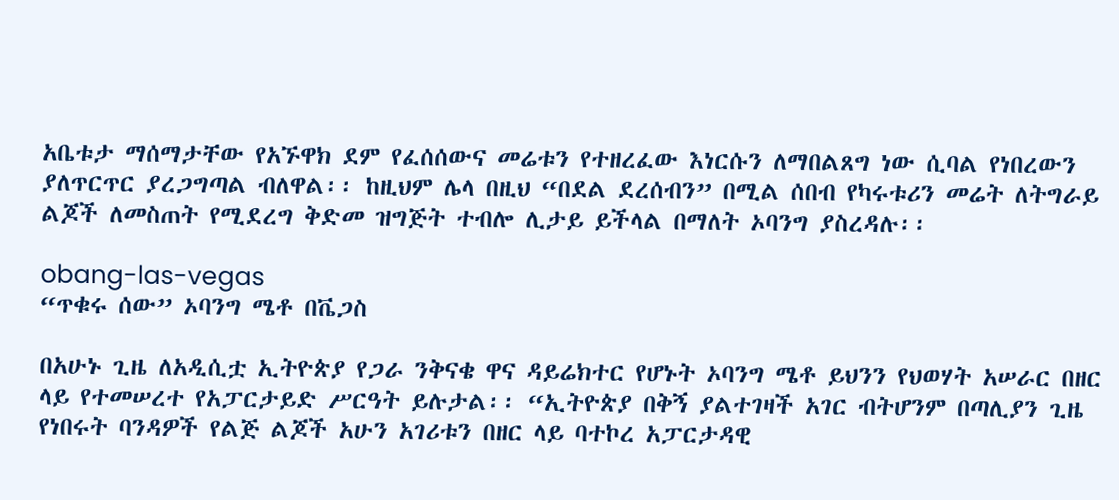አቤቱታ ማሰማታቸው የአኙዋክ ደም የፈሰሰውና መሬቱን የተዘረፈው እነርሱን ለማበልጸግ ነው ሲባል የነበረውን ያለጥርጥር ያረጋግጣል ብለዋል፡፡ ከዚህም ሌላ በዚህ “በደል ደረሰብን” በሚል ሰበብ የካሩቱሪን መሬት ለትግራይ ልጆች ለመስጠት የሚደረግ ቅድመ ዝግጅት ተብሎ ሊታይ ይችላል በማለት ኦባንግ ያስረዳሉ፡፡

obang-las-vegas
“ጥቁሩ ሰው” ኦባንግ ሜቶ በቬጋስ

በአሁኑ ጊዜ ለአዲሲቷ ኢትዮጵያ የጋራ ንቅናቄ ዋና ዳይሬክተር የሆኑት ኦባንግ ሜቶ ይህንን የህወሃት አሠራር በዘር ላይ የተመሠረተ የአፓርታይድ ሥርዓት ይሉታል፡፡ “ኢትዮጵያ በቅኝ ያልተገዛች አገር ብትሆንም በጣሊያን ጊዜ የነበሩት ባንዳዎች የልጅ ልጆች አሁን አገሪቱን በዘር ላይ ባተኮረ አፓርታዳዊ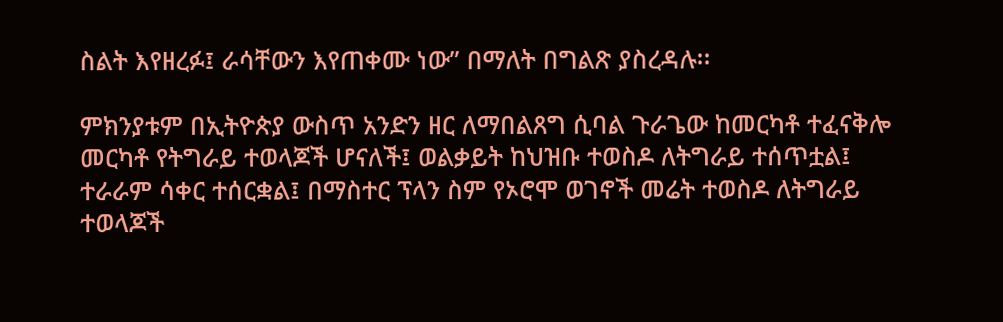ስልት እየዘረፉ፤ ራሳቸውን እየጠቀሙ ነው” በማለት በግልጽ ያስረዳሉ፡፡

ምክንያቱም በኢትዮጵያ ውስጥ አንድን ዘር ለማበልጸግ ሲባል ጉራጌው ከመርካቶ ተፈናቅሎ መርካቶ የትግራይ ተወላጆች ሆናለች፤ ወልቃይት ከህዝቡ ተወስዶ ለትግራይ ተሰጥቷል፤ ተራራም ሳቀር ተሰርቋል፤ በማስተር ፕላን ስም የኦሮሞ ወገኖች መሬት ተወስዶ ለትግራይ ተወላጆች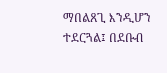ማበልጸጊ እንዲሆን ተደርጓል፤ በደቡብ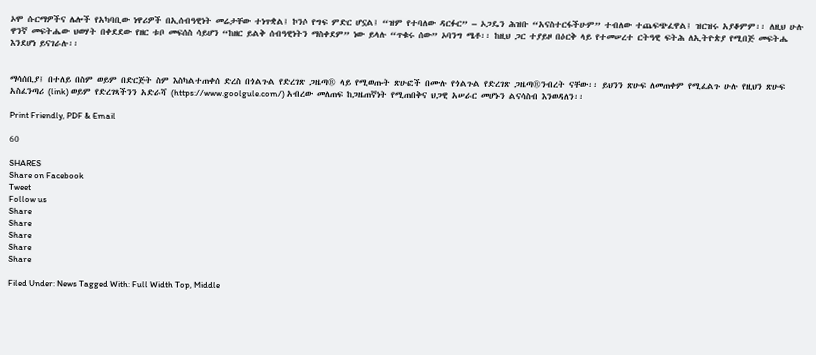ኦሞ ሱርማዎችና ሌሎች የአካባቢው ነዋሪዎች በኢሰብዓዊነት መሬታቸው ተነጥቋል፤ ኮንሶ የግፍ ምድር ሆኗል፤ “ዝም የተባለው ዳርፉር” – ኦጋዴን ሕዝቡ “አናስተርፋችሁም” ተብለው ተጨፍጭፈዋል፤ ዝርዝሩ አያቆምም፡፡ ለዚህ ሁሉ ዋንኛ መፍትሔው ህወሃት በቀደደው የዘር ቱቦ መፍሰስ ሳይሆን “ከዘር ይልቅ ሰብዓዊነትን ማስቀደም” ነው ይላሉ “ጥቁሩ ሰው” ኦባንግ ሜቶ፡፡ ከዚህ ጋር ተያይዞ በዕርቅ ላይ የተመሠረተ ርትዓዊ ፍትሕ ለኢትዮጵያ የሚበጅ መፍትሔ እንደሆነ ይናገራሉ፡፡


ማሳሰቢያ፤ በተለይ በስም ወይም በድርጅት ስም እስካልተጠቀሰ ድረስ በጎልጉል የድረገጽ ጋዜጣ® ላይ የሚወጡት ጽሁፎች በሙሉ የጎልጉል የድረገጽ ጋዜጣ®ንብረት ናቸው፡፡ ይህንን ጽሁፍ ለመጠቀም የሚፈልጉ ሁሉ የዚህን ጽሁፍ አስፈንጣሪ (link) ወይም የድረገጻችንን አድራሻ (https://www.goolgule.com/) አብረው መለጠፍ ከጋዜጠኛነት የሚጠበቅና ህጋዊ አሠራር መሆኑን ልናሳስብ እንወዳለን፡፡

Print Friendly, PDF & Email

60

SHARES
Share on Facebook
Tweet
Follow us
Share
Share
Share
Share
Share

Filed Under: News Tagged With: Full Width Top, Middle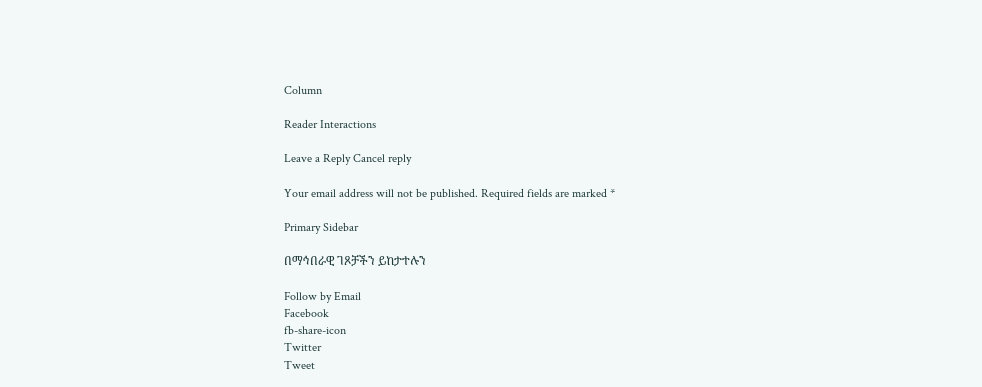Column

Reader Interactions

Leave a Reply Cancel reply

Your email address will not be published. Required fields are marked *

Primary Sidebar

በማኅበራዊ ገጾቻችን ይከታተሉን

Follow by Email
Facebook
fb-share-icon
Twitter
Tweet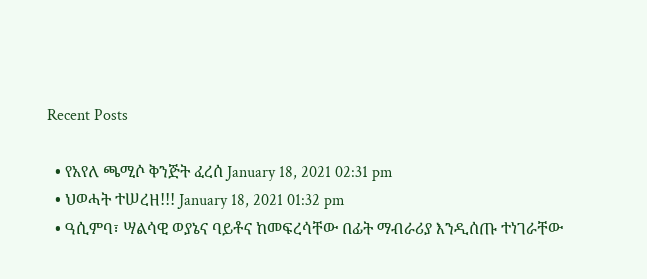Recent Posts

  • የአየለ ጫሚሶ ቅንጅት ፈረሰ January 18, 2021 02:31 pm
  • ህወሓት ተሠረዘ!!! January 18, 2021 01:32 pm
  • ዓሲምባ፣ ሣልሳዊ ወያኔና ባይቶና ከመፍረሳቸው በፊት ማብራሪያ እንዲሰጡ ተነገራቸው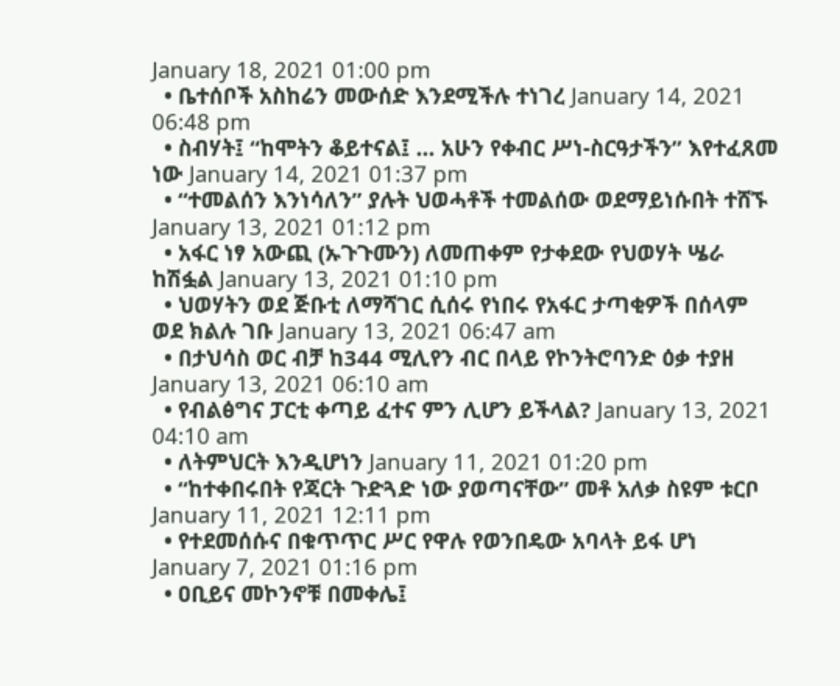January 18, 2021 01:00 pm
  • ቤተሰቦች አስከሬን መውሰድ እንደሚችሉ ተነገረ January 14, 2021 06:48 pm
  • ስብሃት፤ “ከሞትን ቆይተናል፤ … አሁን የቀብር ሥነ-ስርዓታችን” እየተፈጸመ ነው January 14, 2021 01:37 pm
  • “ተመልሰን እንነሳለን” ያሉት ህወሓቶች ተመልሰው ወደማይነሱበት ተሸኙ January 13, 2021 01:12 pm
  • አፋር ነፃ አውጪ (ኡጉጉሙን) ለመጠቀም የታቀደው የህወሃት ሤራ ከሽፏል January 13, 2021 01:10 pm
  • ህወሃትን ወደ ጅቡቲ ለማሻገር ሲሰሩ የነበሩ የአፋር ታጣቂዎች በሰላም ወደ ክልሉ ገቡ January 13, 2021 06:47 am
  • በታህሳስ ወር ብቻ ከ344 ሚሊየን ብር በላይ የኮንትሮባንድ ዕቃ ተያዘ January 13, 2021 06:10 am
  • የብልፅግና ፓርቲ ቀጣይ ፈተና ምን ሊሆን ይችላል? January 13, 2021 04:10 am
  • ለትምህርት እንዲሆነን January 11, 2021 01:20 pm
  • “ከተቀበሩበት የጃርት ጉድጓድ ነው ያወጣናቸው” መቶ አለቃ ስዩም ቱርቦ January 11, 2021 12:11 pm
  • የተደመሰሱና በቁጥጥር ሥር የዋሉ የወንበዴው አባላት ይፋ ሆነ January 7, 2021 01:16 pm
  • ዐቢይና መኮንኖቹ በመቀሌ፤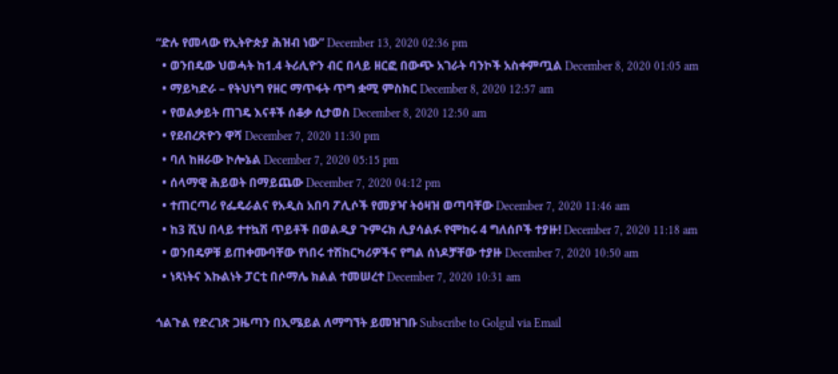“ድሉ የመላው የኢትዮጵያ ሕዝብ ነው” December 13, 2020 02:36 pm
  • ወንበዴው ህወሓት ከ1.4 ትሪሊዮን ብር በላይ ዘርፎ በውጭ አገራት ባንኮች አስቀምጧል December 8, 2020 01:05 am
  • ማይካድራ – የትህነግ የዘር ማጥፋት ጥግ ቋሚ ምስክር December 8, 2020 12:57 am
  • የወልቃይት ጠገዴ እናቶች ሰቆቃ ሲታወስ December 8, 2020 12:50 am
  • የደብረጽዮን ዋሻ December 7, 2020 11:30 pm
  • ባለ ከዘራው ኮሎኔል December 7, 2020 05:15 pm
  • ሰላማዊ ሕይወት በማይጨው December 7, 2020 04:12 pm
  • ተጠርጣሪ የፌዴራልና የአዲስ አበባ ፖሊሶች የመያዣ ትዕዛዝ ወጣባቸው December 7, 2020 11:46 am
  • ከ3 ሺህ በላይ ተተኳሽ ጥይቶች በወልዲያ ጉምሩክ ሊያሳልፉ የሞከሩ 4 ግለሰቦች ተያዙ! December 7, 2020 11:18 am
  • ወንበዴዎቹ ይጠቀሙባቸው የነበሩ ተሽከርካሪዎችና የግል ሰነዶቻቸው ተያዙ December 7, 2020 10:50 am
  • ነጻነትና እኩልነት ፓርቲ በሶማሌ ክልል ተመሠረተ December 7, 2020 10:31 am

ጎልጉል የድረገጽ ጋዜጣን በኢሜይል ለማግኘት ይመዝገቡ Subscribe to Golgul via Email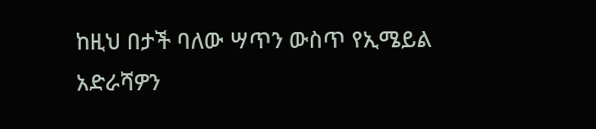ከዚህ በታች ባለው ሣጥን ውስጥ የኢሜይል አድራሻዎን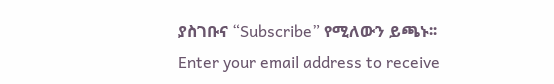ያስገቡና “Subscribe” የሚለውን ይጫኑ፡፡
Enter your email address to receive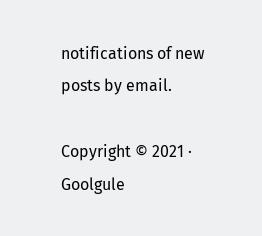notifications of new posts by email.

Copyright © 2021 · Goolgule